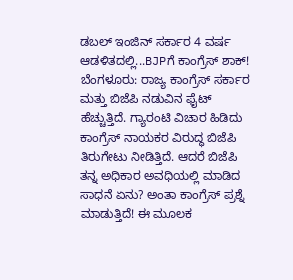ಡಬಲ್ ಇಂಜಿನ್ ಸರ್ಕಾರ 4 ವರ್ಷ ಆಡಳಿತದಲ್ಲಿ...BJPಗೆ ಕಾಂಗ್ರೆಸ್ ಶಾಕ್!
ಬೆಂಗಳೂರು: ರಾಜ್ಯ ಕಾಂಗ್ರೆಸ್ ಸರ್ಕಾರ ಮತ್ತು ಬಿಜೆಪಿ ನಡುವಿನ ಫೈಟ್ ಹೆಚ್ಚುತ್ತಿದೆ. ಗ್ಯಾರಂಟಿ ವಿಚಾರ ಹಿಡಿದು ಕಾಂಗ್ರೆಸ್ ನಾಯಕರ ವಿರುದ್ಧ ಬಿಜೆಪಿ ತಿರುಗೇಟು ನೀಡಿತ್ತಿದೆ. ಆದರೆ ಬಿಜೆಪಿ ತನ್ನ ಅಧಿಕಾರ ಅವಧಿಯಲ್ಲಿ ಮಾಡಿದ ಸಾಧನೆ ಏನು? ಅಂತಾ ಕಾಂಗ್ರೆಸ್ ಪ್ರಶ್ನೆ ಮಾಡುತ್ತಿದೆ! ಈ ಮೂಲಕ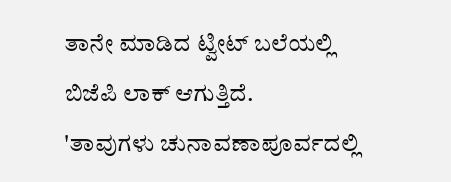ತಾನೇ ಮಾಡಿದ ಟ್ವೀಟ್ ಬಲೆಯಲ್ಲಿ ಬಿಜೆಪಿ ಲಾಕ್ ಆಗುತ್ತಿದೆ.
'ತಾವುಗಳು ಚುನಾವಣಾಪೂರ್ವದಲ್ಲಿ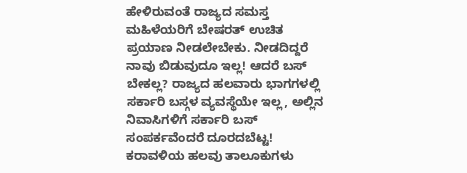ಹೇಳಿರುವಂತೆ ರಾಜ್ಯದ ಸಮಸ್ತ ಮಹಿಳೆಯರಿಗೆ ಬೇಷರತ್ ಉಚಿತ ಪ್ರಯಾಣ ನೀಡಲೇಬೇಕು. ನೀಡದಿದ್ದರೆ ನಾವು ಬಿಡುವುದೂ ಇಲ್ಲ! ಆದರೆ ಬಸ್ ಬೇಕಲ್ಲ? ರಾಜ್ಯದ ಹಲವಾರು ಭಾಗಗಳಲ್ಲಿ ಸರ್ಕಾರಿ ಬಸ್ಗಳ ವ್ಯವಸ್ಥೆಯೇ ಇಲ್ಲ, ಅಲ್ಲಿನ ನಿವಾಸಿಗಳಿಗೆ ಸರ್ಕಾರಿ ಬಸ್ ಸಂಪರ್ಕವೆಂದರೆ ದೂರದಬೆಟ್ಟ! ಕರಾವಳಿಯ ಹಲವು ತಾಲೂಕುಗಳು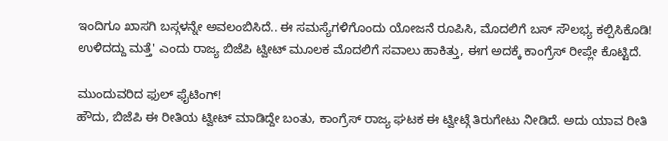ಇಂದಿಗೂ ಖಾಸಗಿ ಬಸ್ಗಳನ್ನೇ ಅವಲಂಬಿಸಿದೆ.. ಈ ಸಮಸ್ಯೆಗಳಿಗೊಂದು ಯೋಜನೆ ರೂಪಿಸಿ, ಮೊದಲಿಗೆ ಬಸ್ ಸೌಲಭ್ಯ ಕಲ್ಪಿಸಿಕೊಡಿ! ಉಳಿದದ್ದು ಮತ್ತೆ' ಎಂದು ರಾಜ್ಯ ಬಿಜೆಪಿ ಟ್ವೀಟ್ ಮೂಲಕ ಮೊದಲಿಗೆ ಸವಾಲು ಹಾಕಿತ್ತು, ಈಗ ಅದಕ್ಕೆ ಕಾಂಗ್ರೆಸ್ ರೀಪ್ಲೇ ಕೊಟ್ಟಿದೆ.

ಮುಂದುವರಿದ ಫುಲ್ ಫೈಟಿಂಗ್!
ಹೌದು, ಬಿಜೆಪಿ ಈ ರೀತಿಯ ಟ್ವೀಟ್ ಮಾಡಿದ್ದೇ ಬಂತು, ಕಾಂಗ್ರೆಸ್ ರಾಜ್ಯ ಘಟಕ ಈ ಟ್ವೀಟ್ಗೆ ತಿರುಗೇಟು ನೀಡಿದೆ. ಅದು ಯಾವ ರೀತಿ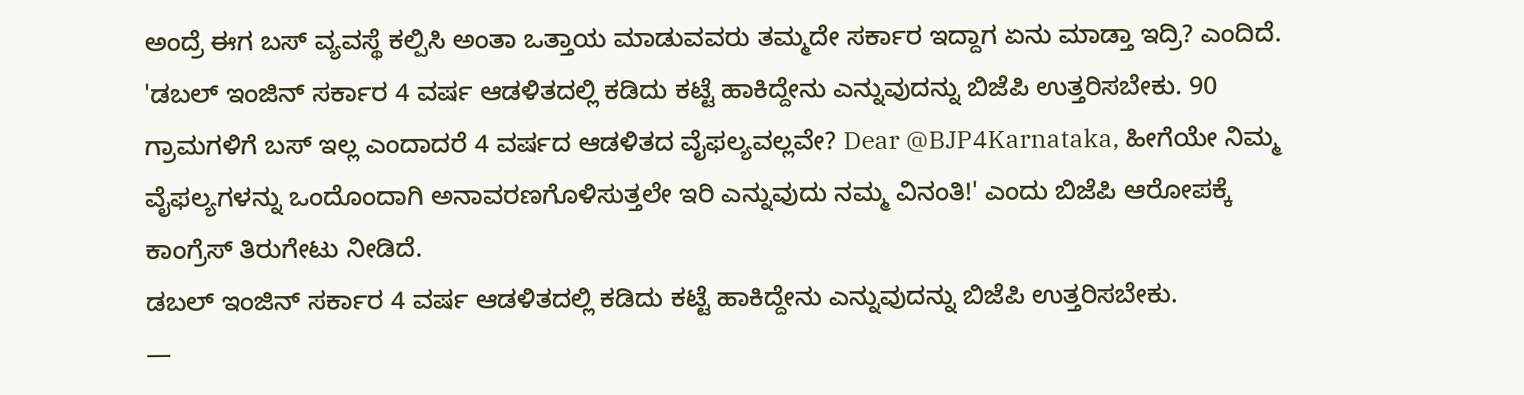ಅಂದ್ರೆ ಈಗ ಬಸ್ ವ್ಯವಸ್ಥೆ ಕಲ್ಪಿಸಿ ಅಂತಾ ಒತ್ತಾಯ ಮಾಡುವವರು ತಮ್ಮದೇ ಸರ್ಕಾರ ಇದ್ದಾಗ ಏನು ಮಾಡ್ತಾ ಇದ್ರಿ? ಎಂದಿದೆ. 'ಡಬಲ್ ಇಂಜಿನ್ ಸರ್ಕಾರ 4 ವರ್ಷ ಆಡಳಿತದಲ್ಲಿ ಕಡಿದು ಕಟ್ಟೆ ಹಾಕಿದ್ದೇನು ಎನ್ನುವುದನ್ನು ಬಿಜೆಪಿ ಉತ್ತರಿಸಬೇಕು. 90 ಗ್ರಾಮಗಳಿಗೆ ಬಸ್ ಇಲ್ಲ ಎಂದಾದರೆ 4 ವರ್ಷದ ಆಡಳಿತದ ವೈಫಲ್ಯವಲ್ಲವೇ? Dear @BJP4Karnataka, ಹೀಗೆಯೇ ನಿಮ್ಮ ವೈಫಲ್ಯಗಳನ್ನು ಒಂದೊಂದಾಗಿ ಅನಾವರಣಗೊಳಿಸುತ್ತಲೇ ಇರಿ ಎನ್ನುವುದು ನಮ್ಮ ವಿನಂತಿ!' ಎಂದು ಬಿಜೆಪಿ ಆರೋಪಕ್ಕೆ ಕಾಂಗ್ರೆಸ್ ತಿರುಗೇಟು ನೀಡಿದೆ.
ಡಬಲ್ ಇಂಜಿನ್ ಸರ್ಕಾರ 4 ವರ್ಷ ಆಡಳಿತದಲ್ಲಿ ಕಡಿದು ಕಟ್ಟೆ ಹಾಕಿದ್ದೇನು ಎನ್ನುವುದನ್ನು ಬಿಜೆಪಿ ಉತ್ತರಿಸಬೇಕು.
—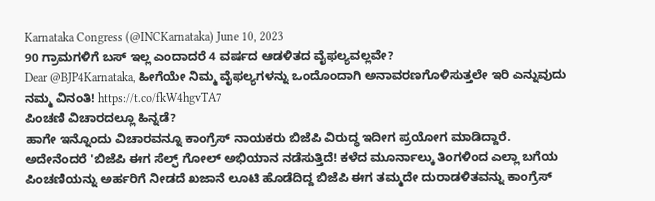Karnataka Congress (@INCKarnataka) June 10, 2023
90 ಗ್ರಾಮಗಳಿಗೆ ಬಸ್ ಇಲ್ಲ ಎಂದಾದರೆ 4 ವರ್ಷದ ಆಡಳಿತದ ವೈಫಲ್ಯವಲ್ಲವೇ?
Dear @BJP4Karnataka, ಹೀಗೆಯೇ ನಿಮ್ಮ ವೈಫಲ್ಯಗಳನ್ನು ಒಂದೊಂದಾಗಿ ಅನಾವರಣಗೊಳಿಸುತ್ತಲೇ ಇರಿ ಎನ್ನುವುದು ನಮ್ಮ ವಿನಂತಿ! https://t.co/fkW4hgvTA7
ಪಿಂಚಣಿ ವಿಚಾರದಲ್ಲೂ ಹಿನ್ನಡೆ?
ಹಾಗೇ ಇನ್ನೊಂದು ವಿಚಾರವನ್ನೂ ಕಾಂಗ್ರೆಸ್ ನಾಯಕರು ಬಿಜೆಪಿ ವಿರುದ್ಧ ಇದೀಗ ಪ್ರಯೋಗ ಮಾಡಿದ್ದಾರೆ. ಅದೇನೆಂದರೆ 'ಬಿಜೆಪಿ ಈಗ ಸೆಲ್ಫ್ ಗೋಲ್ ಅಭಿಯಾನ ನಡೆಸುತ್ತಿದೆ! ಕಳೆದ ಮೂರ್ನಾಲ್ಕು ತಿಂಗಳಿಂದ ಎಲ್ಲಾ ಬಗೆಯ ಪಿಂಚಣಿಯನ್ನು ಅರ್ಹರಿಗೆ ನೀಡದೆ ಖಜಾನೆ ಲೂಟಿ ಹೊಡೆದಿದ್ದ ಬಿಜೆಪಿ ಈಗ ತಮ್ಮದೇ ದುರಾಡಳಿತವನ್ನು ಕಾಂಗ್ರೆಸ್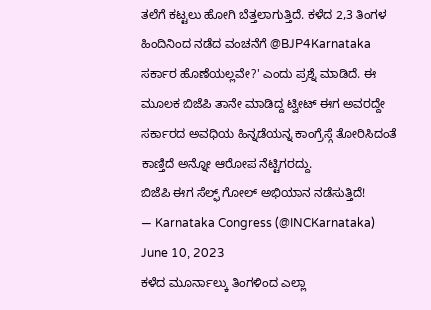ತಲೆಗೆ ಕಟ್ಟಲು ಹೋಗಿ ಬೆತ್ತಲಾಗುತ್ತಿದೆ. ಕಳೆದ 2,3 ತಿಂಗಳ ಹಿಂದಿನಿಂದ ನಡೆದ ವಂಚನೆಗೆ @BJP4Karnataka ಸರ್ಕಾರ ಹೊಣೆಯಲ್ಲವೇ?' ಎಂದು ಪ್ರಶ್ನೆ ಮಾಡಿದೆ. ಈ ಮೂಲಕ ಬಿಜೆಪಿ ತಾನೇ ಮಾಡಿದ್ದ ಟ್ವೀಟ್ ಈಗ ಅವರದ್ದೇ ಸರ್ಕಾರದ ಅವಧಿಯ ಹಿನ್ನಡೆಯನ್ನ ಕಾಂಗ್ರೆಸ್ಗೆ ತೋರಿಸಿದಂತೆ ಕಾಣ್ತಿದೆ ಅನ್ನೋ ಆರೋಪ ನೆಟ್ಟಿಗರದ್ದು.
ಬಿಜೆಪಿ ಈಗ ಸೆಲ್ಫ್ ಗೋಲ್ ಅಭಿಯಾನ ನಡೆಸುತ್ತಿದೆ!
— Karnataka Congress (@INCKarnataka) June 10, 2023
ಕಳೆದ ಮೂರ್ನಾಲ್ಕು ತಿಂಗಳಿಂದ ಎಲ್ಲಾ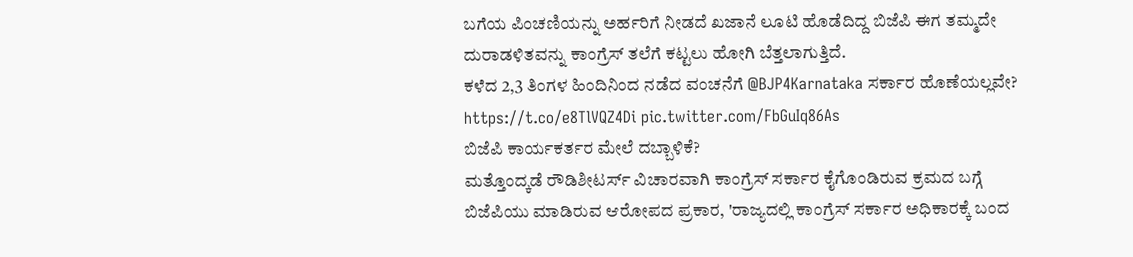ಬಗೆಯ ಪಿಂಚಣಿಯನ್ನು ಅರ್ಹರಿಗೆ ನೀಡದೆ ಖಜಾನೆ ಲೂಟಿ ಹೊಡೆದಿದ್ದ ಬಿಜೆಪಿ ಈಗ ತಮ್ಮದೇ ದುರಾಡಳಿತವನ್ನು ಕಾಂಗ್ರೆಸ್ ತಲೆಗೆ ಕಟ್ಟಲು ಹೋಗಿ ಬೆತ್ತಲಾಗುತ್ತಿದೆ.
ಕಳೆದ 2,3 ತಿಂಗಳ ಹಿಂದಿನಿಂದ ನಡೆದ ವಂಚನೆಗೆ @BJP4Karnataka ಸರ್ಕಾರ ಹೊಣೆಯಲ್ಲವೇ? https://t.co/e8TlVQZ4Di pic.twitter.com/FbGuIq86As
ಬಿಜೆಪಿ ಕಾರ್ಯಕರ್ತರ ಮೇಲೆ ದಬ್ಬಾಳಿಕೆ?
ಮತ್ತೊಂದ್ಕಡೆ ರೌಡಿಶೀಟರ್ಸ್ ವಿಚಾರವಾಗಿ ಕಾಂಗ್ರೆಸ್ ಸರ್ಕಾರ ಕೈಗೊಂಡಿರುವ ಕ್ರಮದ ಬಗ್ಗೆ ಬಿಜೆಪಿಯು ಮಾಡಿರುವ ಆರೋಪದ ಪ್ರಕಾರ, 'ರಾಜ್ಯದಲ್ಲಿ ಕಾಂಗ್ರೆಸ್ ಸರ್ಕಾರ ಅಧಿಕಾರಕ್ಕೆ ಬಂದ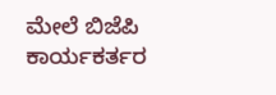ಮೇಲೆ ಬಿಜೆಪಿ ಕಾರ್ಯಕರ್ತರ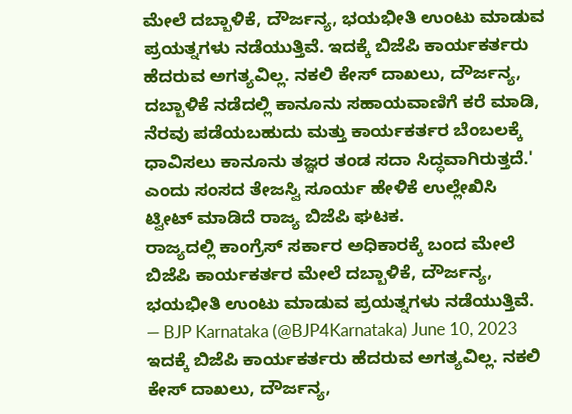ಮೇಲೆ ದಬ್ಬಾಳಿಕೆ, ದೌರ್ಜನ್ಯ, ಭಯಭೀತಿ ಉಂಟು ಮಾಡುವ ಪ್ರಯತ್ನಗಳು ನಡೆಯುತ್ತಿವೆ. ಇದಕ್ಕೆ ಬಿಜೆಪಿ ಕಾರ್ಯಕರ್ತರು ಹೆದರುವ ಅಗತ್ಯವಿಲ್ಲ. ನಕಲಿ ಕೇಸ್ ದಾಖಲು, ದೌರ್ಜನ್ಯ, ದಬ್ಬಾಳಿಕೆ ನಡೆದಲ್ಲಿ ಕಾನೂನು ಸಹಾಯವಾಣಿಗೆ ಕರೆ ಮಾಡಿ, ನೆರವು ಪಡೆಯಬಹುದು ಮತ್ತು ಕಾರ್ಯಕರ್ತರ ಬೆಂಬಲಕ್ಕೆ ಧಾವಿಸಲು ಕಾನೂನು ತಜ್ಞರ ತಂಡ ಸದಾ ಸಿದ್ಧವಾಗಿರುತ್ತದೆ.' ಎಂದು ಸಂಸದ ತೇಜಸ್ವಿ ಸೂರ್ಯ ಹೇಳಿಕೆ ಉಲ್ಲೇಖಿಸಿ ಟ್ವೀಟ್ ಮಾಡಿದೆ ರಾಜ್ಯ ಬಿಜೆಪಿ ಘಟಕ.
ರಾಜ್ಯದಲ್ಲಿ ಕಾಂಗ್ರೆಸ್ ಸರ್ಕಾರ ಅಧಿಕಾರಕ್ಕೆ ಬಂದ ಮೇಲೆ ಬಿಜೆಪಿ ಕಾರ್ಯಕರ್ತರ ಮೇಲೆ ದಬ್ಬಾಳಿಕೆ, ದೌರ್ಜನ್ಯ, ಭಯಭೀತಿ ಉಂಟು ಮಾಡುವ ಪ್ರಯತ್ನಗಳು ನಡೆಯುತ್ತಿವೆ.
— BJP Karnataka (@BJP4Karnataka) June 10, 2023
ಇದಕ್ಕೆ ಬಿಜೆಪಿ ಕಾರ್ಯಕರ್ತರು ಹೆದರುವ ಅಗತ್ಯವಿಲ್ಲ. ನಕಲಿ ಕೇಸ್ ದಾಖಲು, ದೌರ್ಜನ್ಯ,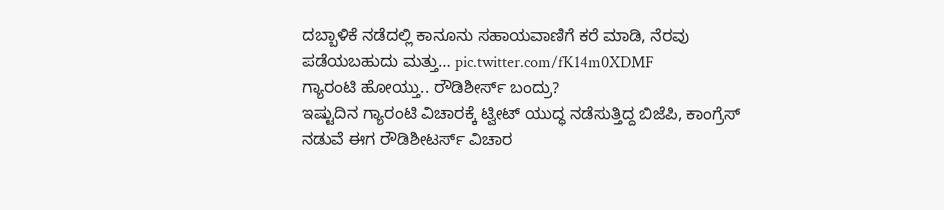ದಬ್ಬಾಳಿಕೆ ನಡೆದಲ್ಲಿ ಕಾನೂನು ಸಹಾಯವಾಣಿಗೆ ಕರೆ ಮಾಡಿ, ನೆರವು ಪಡೆಯಬಹುದು ಮತ್ತು… pic.twitter.com/fK14m0XDMF
ಗ್ಯಾರಂಟಿ ಹೋಯ್ತು.. ರೌಡಿಶೀರ್ಸ್ ಬಂದ್ರು?
ಇಷ್ಟುದಿನ ಗ್ಯಾರಂಟಿ ವಿಚಾರಕ್ಕೆ ಟ್ವೀಟ್ ಯುದ್ಧ ನಡೆಸುತ್ತಿದ್ದ ಬಿಜೆಪಿ, ಕಾಂಗ್ರೆಸ್ ನಡುವೆ ಈಗ ರೌಡಿಶೀಟರ್ಸ್ ವಿಚಾರ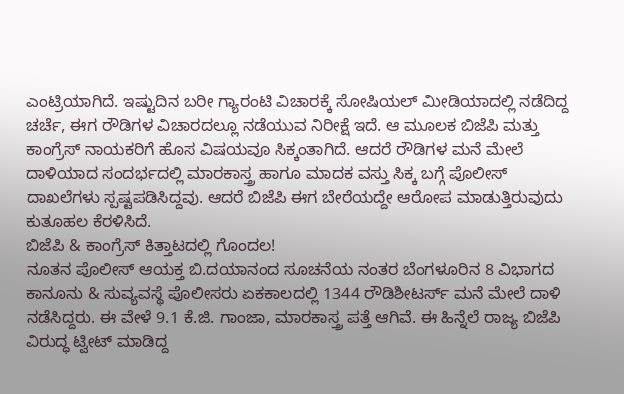ಎಂಟ್ರಿಯಾಗಿದೆ. ಇಷ್ಟುದಿನ ಬರೀ ಗ್ಯಾರಂಟಿ ವಿಚಾರಕ್ಕೆ ಸೋಷಿಯಲ್ ಮೀಡಿಯಾದಲ್ಲಿ ನಡೆದಿದ್ದ ಚರ್ಚೆ, ಈಗ ರೌಡಿಗಳ ವಿಚಾರದಲ್ಲೂ ನಡೆಯುವ ನಿರೀಕ್ಷೆ ಇದೆ. ಆ ಮೂಲಕ ಬಿಜೆಪಿ ಮತ್ತು ಕಾಂಗ್ರೆಸ್ ನಾಯಕರಿಗೆ ಹೊಸ ವಿಷಯವೂ ಸಿಕ್ಕಂತಾಗಿದೆ. ಆದರೆ ರೌಡಿಗಳ ಮನೆ ಮೇಲೆ ದಾಳಿಯಾದ ಸಂದರ್ಭದಲ್ಲಿ ಮಾರಕಾಸ್ತ್ರ ಹಾಗೂ ಮಾದಕ ವಸ್ತು ಸಿಕ್ಕ ಬಗ್ಗೆ ಪೊಲೀಸ್ ದಾಖಲೆಗಳು ಸ್ಪಷ್ಟಪಡಿಸಿದ್ದವು. ಆದರೆ ಬಿಜೆಪಿ ಈಗ ಬೇರೆಯದ್ದೇ ಆರೋಪ ಮಾಡುತ್ತಿರುವುದು ಕುತೂಹಲ ಕೆರಳಿಸಿದೆ.
ಬಿಜೆಪಿ & ಕಾಂಗ್ರೆಸ್ ಕಿತ್ತಾಟದಲ್ಲಿ ಗೊಂದಲ!
ನೂತನ ಪೊಲೀಸ್ ಆಯಕ್ತ ಬಿ.ದಯಾನಂದ ಸೂಚನೆಯ ನಂತರ ಬೆಂಗಳೂರಿನ 8 ವಿಭಾಗದ ಕಾನೂನು & ಸುವ್ಯವಸ್ಥೆ ಪೊಲೀಸರು ಏಕಕಾಲದಲ್ಲಿ 1344 ರೌಡಿಶೀಟರ್ಸ್ ಮನೆ ಮೇಲೆ ದಾಳಿ ನಡೆಸಿದ್ದರು. ಈ ವೇಳೆ 9.1 ಕೆ.ಜಿ. ಗಾಂಜಾ, ಮಾರಕಾಸ್ತ್ರ ಪತ್ತೆ ಆಗಿವೆ. ಈ ಹಿನ್ನೆಲೆ ರಾಜ್ಯ ಬಿಜೆಪಿ ವಿರುದ್ಧ ಟ್ವೀಟ್ ಮಾಡಿದ್ದ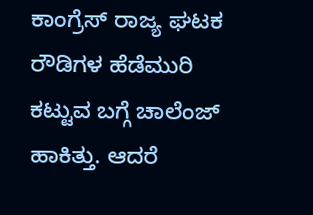ಕಾಂಗ್ರೆಸ್ ರಾಜ್ಯ ಘಟಕ ರೌಡಿಗಳ ಹೆಡೆಮುರಿ ಕಟ್ಟುವ ಬಗ್ಗೆ ಚಾಲೆಂಜ್ ಹಾಕಿತ್ತು. ಆದರೆ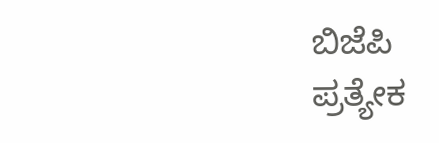ಬಿಜೆಪಿ ಪ್ರತ್ಯೇಕ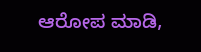ಆರೋಪ ಮಾಡಿ,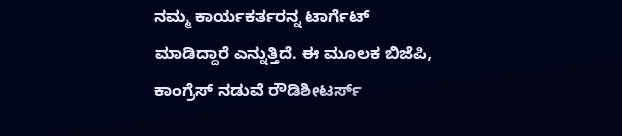ನಮ್ಮ ಕಾರ್ಯಕರ್ತರನ್ನ ಟಾರ್ಗೆಟ್ ಮಾಡಿದ್ದಾರೆ ಎನ್ನುತ್ತಿದೆ. ಈ ಮೂಲಕ ಬಿಜೆಪಿ, ಕಾಂಗ್ರೆಸ್ ನಡುವೆ ರೌಡಿಶೀಟರ್ಸ್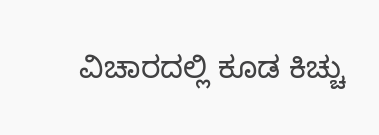ವಿಚಾರದಲ್ಲಿ ಕೂಡ ಕಿಚ್ಚು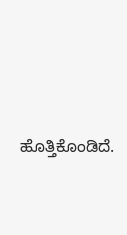ಹೊತ್ತಿಕೊಂಡಿದೆ.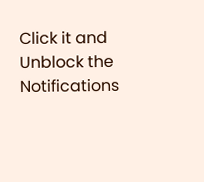Click it and Unblock the Notifications